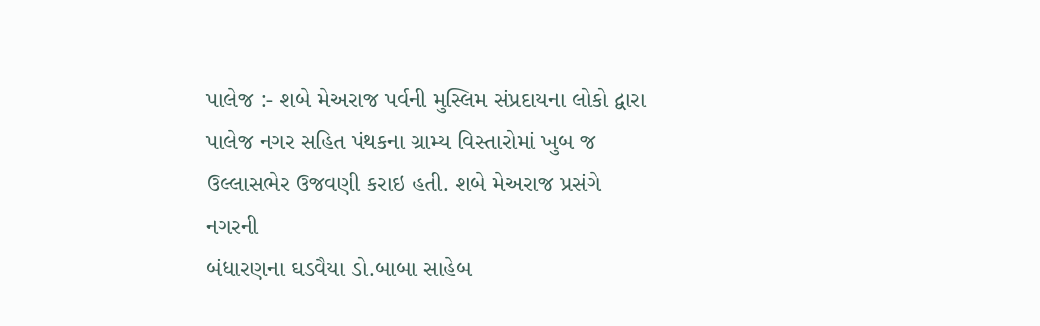પાલેજ :- શબે મેઅરાજ પર્વની મુસ્લિમ સંપ્રદાયના લોકો દ્વારા પાલેજ નગર સહિત પંથકના ગ્રામ્ય વિસ્તારોમાં ખુબ જ ઉલ્લાસભેર ઉજવણી કરાઇ હતી. શબે મેઅરાજ પ્રસંગે નગરની
બંધારણના ઘડવૈયા ડો.બાબા સાહેબ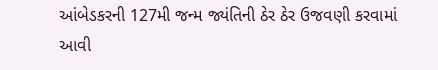આંબેડકરની 127મી જન્મ જ્યંતિની ઠેર ઠેર ઉજવણી કરવામાં આવી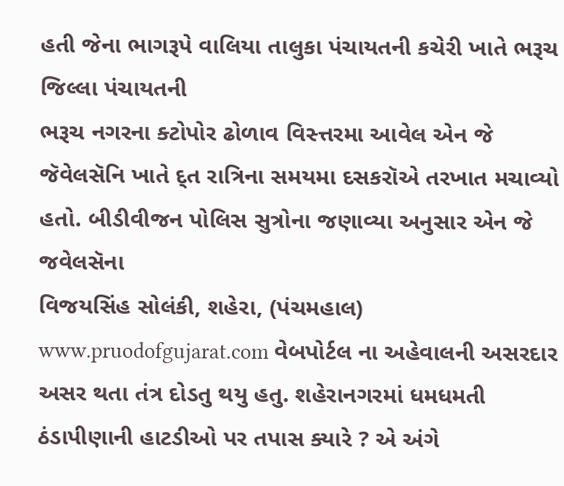હતી જેના ભાગરૂપે વાલિયા તાલુકા પંચાયતની કચેરી ખાતે ભરૂચ જિલ્લા પંચાયતની
ભરૂચ નગરના ક્ટોપોર ઢોળાવ વિસ્ત્તરમા આવેલ એન જે જૅવેલસૅનિ ખાતે દ્ત રાત્રિના સમયમા દસકરૉએ તરખાત મચાવ્યો હતો. બીડીવીજન પોલિસ સુત્રોના જણાવ્યા અનુસાર એન જે જવેલસૅના
વિજયસિંહ સોલંકી, શહેરા, (પંચમહાલ) www.pruodofgujarat.com વેબપોર્ટલ ના અહેવાલની અસરદાર અસર થતા તંત્ર દોડતુ થયુ હતુ. શહેરાનગરમાં ધમધમતી ઠંડાપીણાની હાટડીઓ પર તપાસ ક્યારે ? એ અંગે